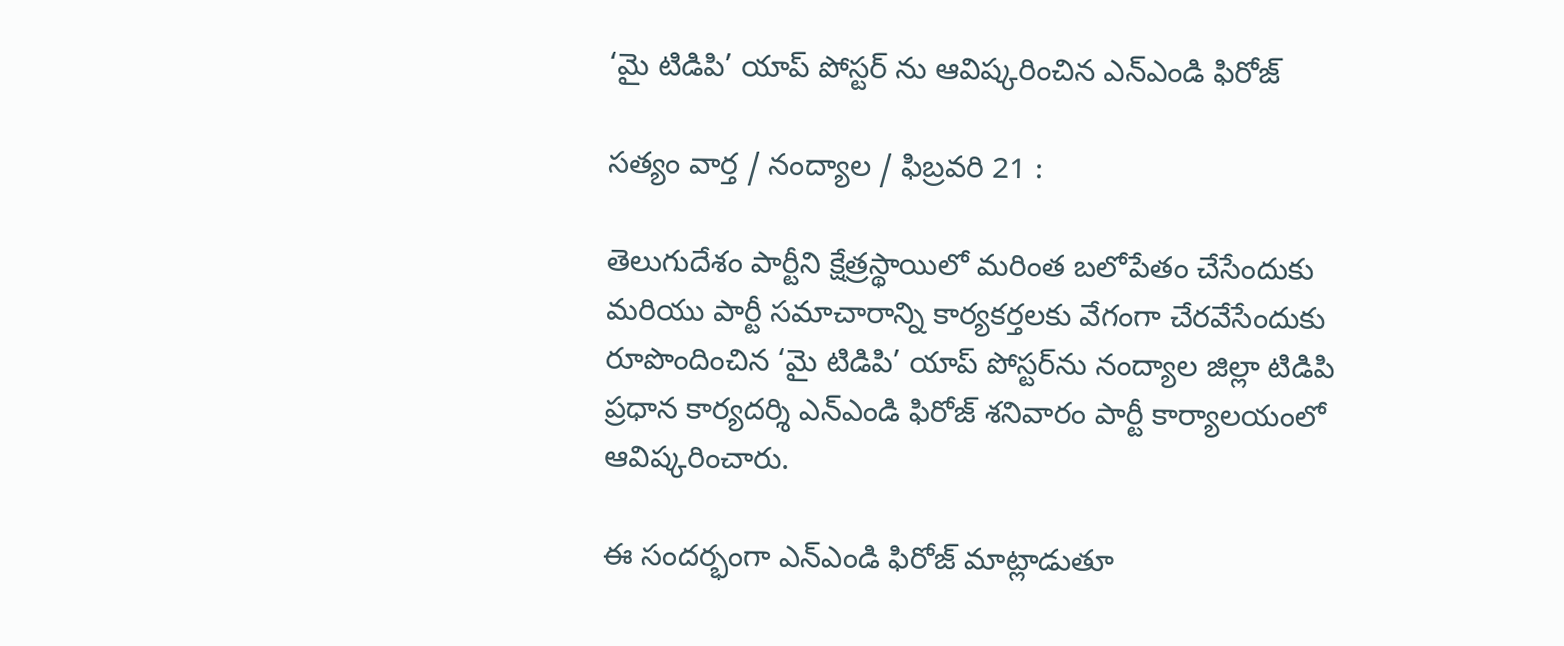‘మై టిడిపి’ యాప్ పోస్టర్ ను ఆవిష్కరించిన ఎన్ఎండి ఫిరోజ్

సత్యం వార్త / నంద్యాల / ఫిబ్రవరి 21 :

తెలుగుదేశం పార్టీని క్షేత్రస్థాయిలో మరింత బలోపేతం చేసేందుకు మరియు పార్టీ సమాచారాన్ని కార్యకర్తలకు వేగంగా చేరవేసేందుకు రూపొందించిన ‘మై టిడిపి’ యాప్ పోస్టర్‌ను నంద్యాల జిల్లా టిడిపి ప్రధాన కార్యదర్శి ఎన్ఎండి ఫిరోజ్ శనివారం పార్టీ కార్యాలయంలో ఆవిష్కరించారు.

ఈ సందర్భంగా ఎన్ఎండి ఫిరోజ్ మాట్లాడుతూ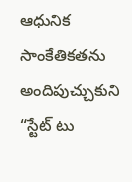ఆధునిక సాంకేతికతను అందిపుచ్చుకుని “స్టేట్ టు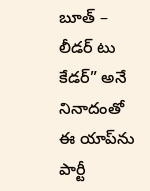బూత్ – లీడర్ టు కేడర్” అనే నినాదంతో ఈ యాప్‌ను పార్టీ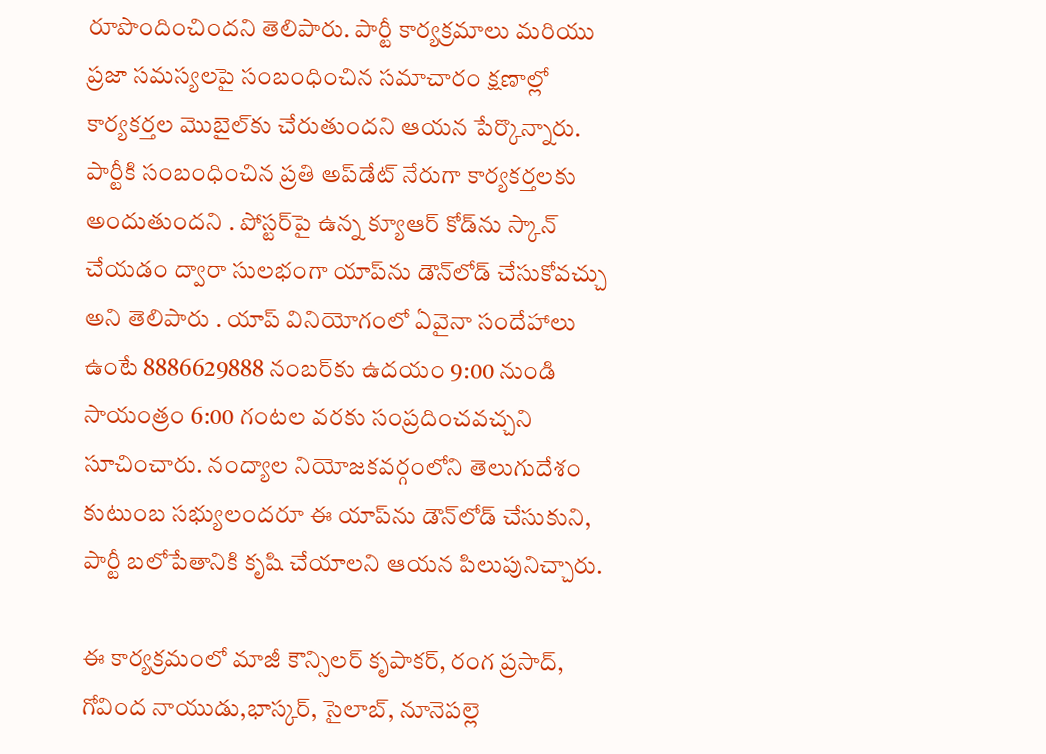రూపొందించిందని తెలిపారు. పార్టీ కార్యక్రమాలు మరియు ప్రజా సమస్యలపై సంబంధించిన సమాచారం క్షణాల్లో కార్యకర్తల మొబైల్‌కు చేరుతుందని ఆయన పేర్కొన్నారు. పార్టీకి సంబంధించిన ప్రతి అప్‌డేట్ నేరుగా కార్యకర్తలకు అందుతుందని . పోస్టర్‌పై ఉన్న క్యూఆర్ కోడ్‌ను స్కాన్ చేయడం ద్వారా సులభంగా యాప్‌ను డౌన్‌లోడ్ చేసుకోవచ్చు అని తెలిపారు . యాప్ వినియోగంలో ఏవైనా సందేహాలు ఉంటే 8886629888 నంబర్‌కు ఉదయం 9:00 నుండి సాయంత్రం 6:00 గంటల వరకు సంప్రదించవచ్చని సూచించారు. నంద్యాల నియోజకవర్గంలోని తెలుగుదేశం కుటుంబ సభ్యులందరూ ఈ యాప్‌ను డౌన్‌లోడ్ చేసుకుని, పార్టీ బలోపేతానికి కృషి చేయాలని ఆయన పిలుపునిచ్చారు.

ఈ కార్యక్రమంలో మాజీ కౌన్సిలర్ కృపాకర్, రంగ ప్రసాద్, గోవింద నాయుడు,భాస్కర్, సైలాబ్, నూనెపల్లె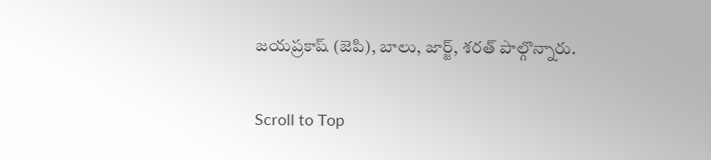జయప్రకాష్ (జెపి), బాలు, జార్జ్, శరత్ పాల్గొన్నారు.

Scroll to Top